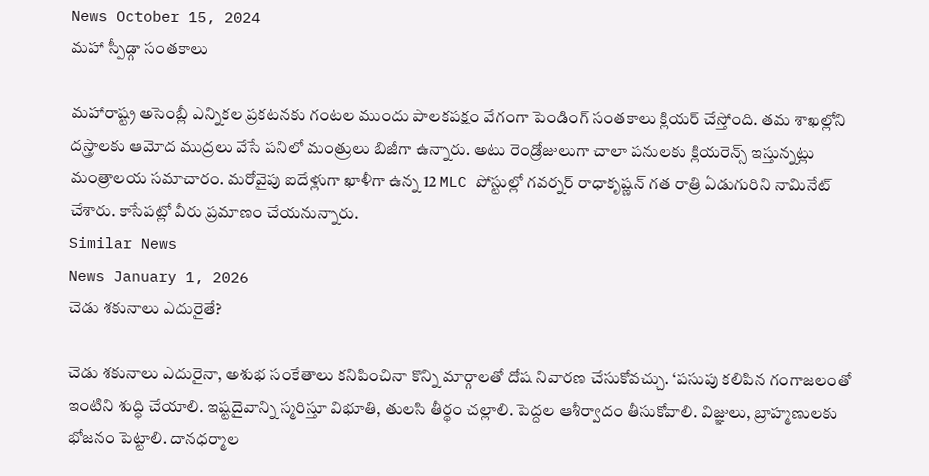News October 15, 2024
మహా స్పీడ్గా సంతకాలు

మహారాష్ట్ర అసెంబ్లీ ఎన్నికల ప్రకటనకు గంటల ముందు పాలకపక్షం వేగంగా పెండింగ్ సంతకాలు క్లియర్ చేస్తోంది. తమ శాఖల్లోని దస్త్రాలకు ఆమోద ముద్రలు వేసే పనిలో మంత్రులు బిజీగా ఉన్నారు. అటు రెండ్రోజులుగా చాలా పనులకు క్లియరెన్స్ ఇస్తున్నట్లు మంత్రాలయ సమాచారం. మరోవైపు ఐదేళ్లుగా ఖాళీగా ఉన్న 12 MLC పోస్టుల్లో గవర్నర్ రాధాకృష్ణన్ గత రాత్రి ఏడుగురిని నామినేట్ చేశారు. కాసేపట్లో వీరు ప్రమాణం చేయనున్నారు.
Similar News
News January 1, 2026
చెడు శకునాలు ఎదురైతే?

చెడు శకునాలు ఎదురైనా, అశుభ సంకేతాలు కనిపించినా కొన్ని మార్గాలతో దోష నివారణ చేసుకోవచ్చు. ‘పసుపు కలిపిన గంగాజలంతో ఇంటిని శుద్ధి చేయాలి. ఇష్టదైవాన్ని స్మరిస్తూ విభూతి, తులసి తీర్థం చల్లాలి. పెద్దల ఆశీర్వాదం తీసుకోవాలి. విజ్ఞులు, బ్రాహ్మణులకు భోజనం పెట్టాలి. దానధర్మాల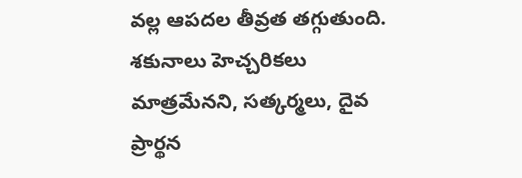వల్ల ఆపదల తీవ్రత తగ్గుతుంది. శకునాలు హెచ్చరికలు మాత్రమేనని, సత్కర్మలు, దైవ ప్రార్థన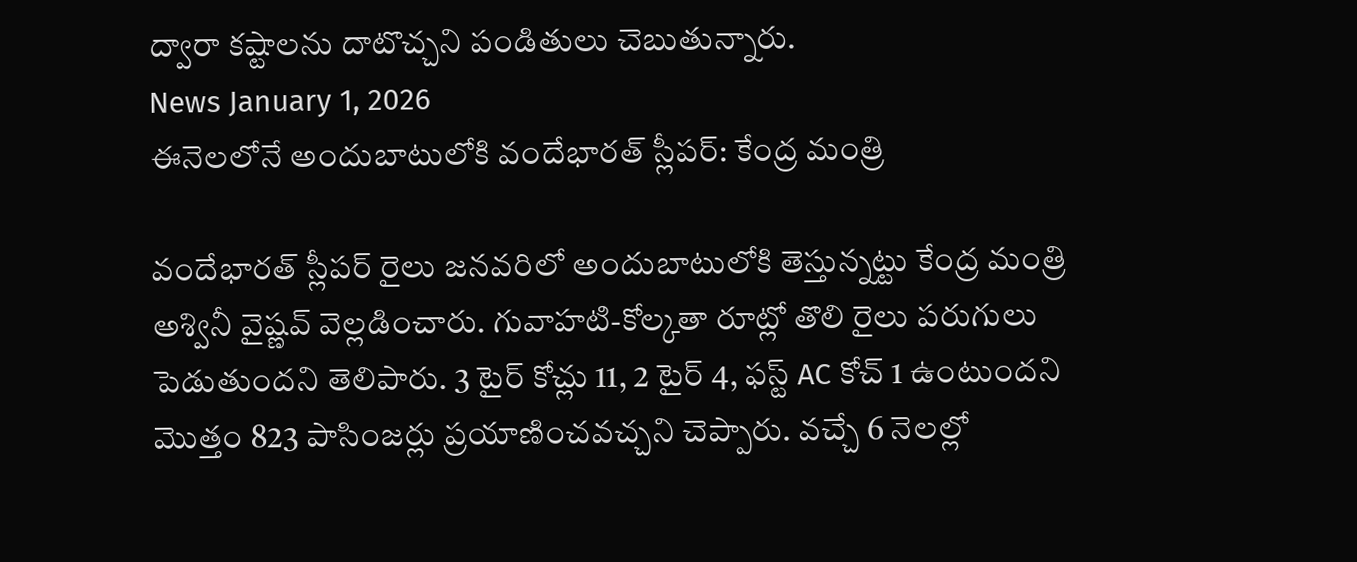ద్వారా కష్టాలను దాటొచ్చని పండితులు చెబుతున్నారు.
News January 1, 2026
ఈనెలలోనే అందుబాటులోకి వందేభారత్ స్లీపర్: కేంద్ర మంత్రి

వందేభారత్ స్లీపర్ రైలు జనవరిలో అందుబాటులోకి తెస్తున్నట్టు కేంద్ర మంత్రి అశ్వినీ వైష్ణవ్ వెల్లడించారు. గువాహటి-కోల్కతా రూట్లో తొలి రైలు పరుగులు పెడుతుందని తెలిపారు. 3 టైర్ కోచ్లు 11, 2 టైర్ 4, ఫస్ట్ AC కోచ్ 1 ఉంటుందని మొత్తం 823 పాసింజర్లు ప్రయాణించవచ్చని చెప్పారు. వచ్చే 6 నెలల్లో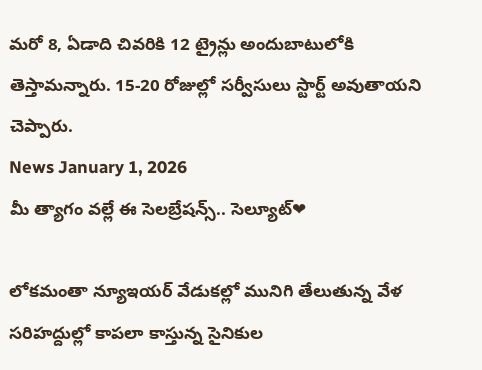మరో 8, ఏడాది చివరికి 12 ట్రైన్లు అందుబాటులోకి తెస్తామన్నారు. 15-20 రోజుల్లో సర్వీసులు స్టార్ట్ అవుతాయని చెప్పారు.
News January 1, 2026
మీ త్యాగం వల్లే ఈ సెలబ్రేషన్స్.. సెల్యూట్❤

లోకమంతా న్యూఇయర్ వేడుకల్లో మునిగి తేలుతున్న వేళ సరిహద్దుల్లో కాపలా కాస్తున్న సైనికుల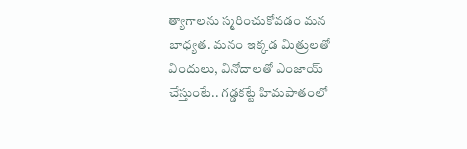త్యాగాలను స్మరించుకోవడం మన బాధ్యత. మనం ఇక్కడ మిత్రులతో విందులు, వినోదాలతో ఎంజాయ్ చేస్తుంటే.. గడ్డకట్టే హిమపాతంలో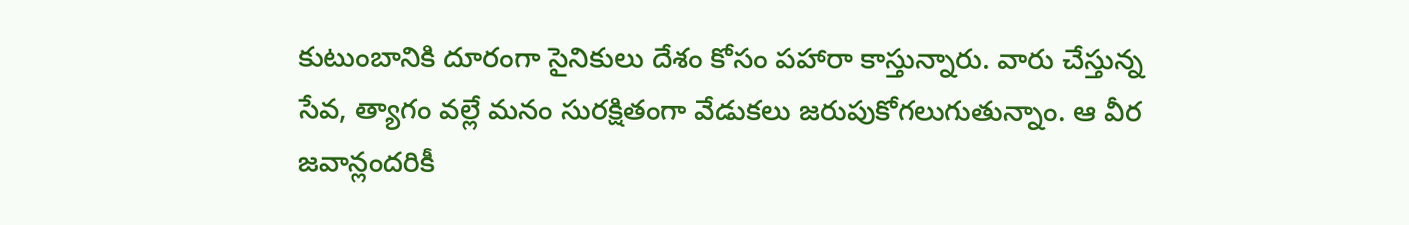కుటుంబానికి దూరంగా సైనికులు దేశం కోసం పహారా కాస్తున్నారు. వారు చేస్తున్న సేవ, త్యాగం వల్లే మనం సురక్షితంగా వేడుకలు జరుపుకోగలుగుతున్నాం. ఆ వీర జవాన్లందరికీ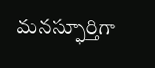మనస్ఫూర్తిగా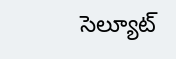సెల్యూట్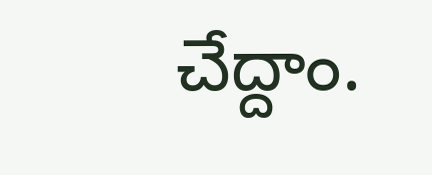చేద్దాం.